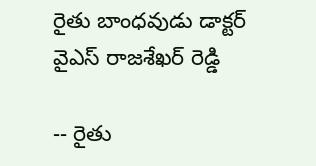రైతు బాంధవుడు డాక్టర్ వైఎస్ రాజశేఖర్ రెడ్డి

-- రైతు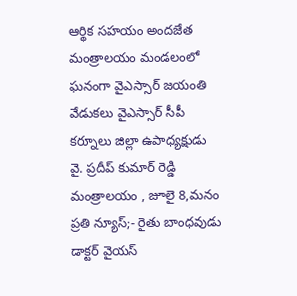ఆర్థిక సహయం అందజేత మంత్రాలయం మండలంలో ఘనంగా వైఎస్సార్ జయంతి వేడుకలు వైఎస్సార్ సీపీ కర్నూలు జిల్లా ఉపాధ్యక్షుడు వై. ప్రదీప్ కుమార్ రెడ్డి మంత్రాలయం , జూలై 8,మనం ప్రతి న్యూస్;- రైతు బాంధవుడు డాక్టర్ వైయస్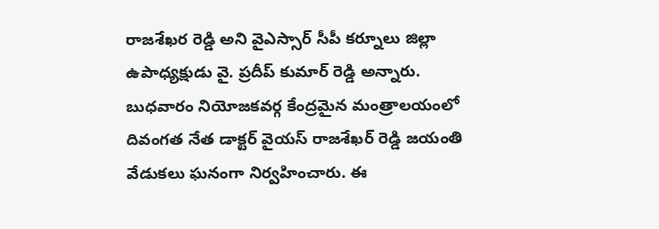రాజశేఖర రెడ్డి అని వైఎస్సార్ సీపీ కర్నూలు జిల్లా ఉపాధ్యక్షుడు వై. ప్రదీప్ కుమార్ రెడ్డి అన్నారు. బుధవారం నియోజకవర్గ కేంద్రమైన మంత్రాలయంలో దివంగత నేత డాక్టర్ వైయస్ రాజశేఖర్ రెడ్డి జయంతి వేడుకలు ఘనంగా నిర్వహించారు. ఈ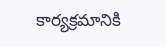కార్యక్రమానికి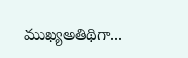ముఖ్యఅతిథిగా...